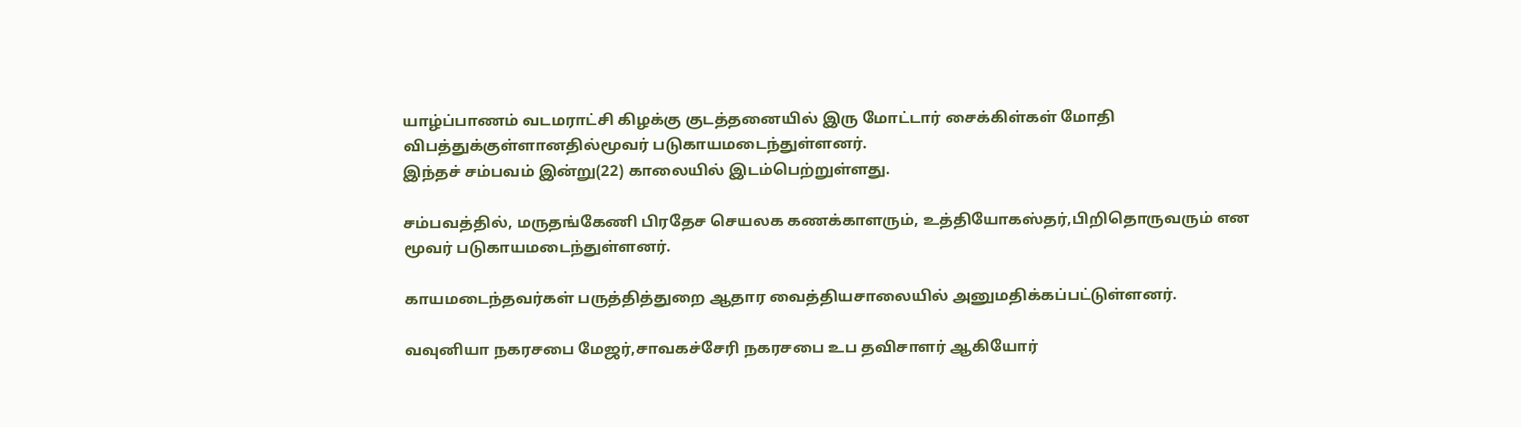யாழ்ப்பாணம் வடமராட்சி கிழக்கு குடத்தனையில் இரு மோட்டார் சைக்கிள்கள் மோதி விபத்துக்குள்ளானதில்மூவர் படுகாயமடைந்துள்ளனர்.
இந்தச் சம்பவம் இன்று(22) காலையில் இடம்பெற்றுள்ளது.

சம்பவத்தில், மருதங்கேணி பிரதேச செயலக கணக்காளரும், உத்தியோகஸ்தர்,பிறிதொருவரும் என மூவர் படுகாயமடைந்துள்ளனர்.

காயமடைந்தவர்கள் பருத்தித்துறை ஆதார வைத்தியசாலையில் அனுமதிக்கப்பட்டுள்ளனர்.

வவுனியா நகரசபை மேஜர்,சாவகச்சேரி நகரசபை உப தவிசாளர் ஆகியோர்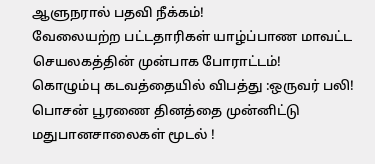ஆளுநரால் பதவி நீக்கம்!
வேலையற்ற பட்டதாரிகள் யாழ்ப்பாண மாவட்ட செயலகத்தின் முன்பாக போராட்டம்!
கொழும்பு கடவத்தையில் விபத்து :ஒருவர் பலி!
பொசன் பூரணை தினத்தை முன்னிட்டு மதுபானசாலைகள் மூடல் !